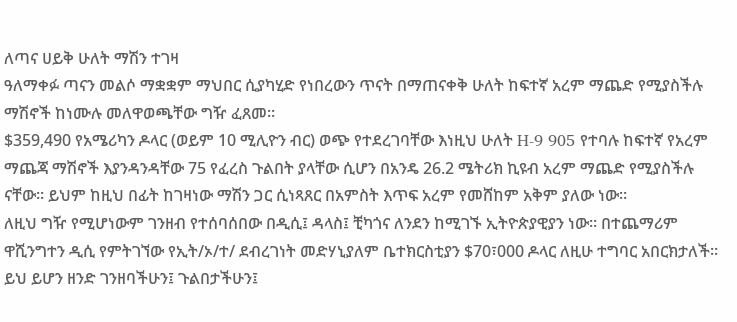ለጣና ሀይቅ ሁለት ማሽን ተገዛ
ዓለማቀፉ ጣናን መልሶ ማቋቋም ማህበር ሲያካሂድ የነበረውን ጥናት በማጠናቀቅ ሁለት ከፍተኛ አረም ማጨድ የሚያስችሉ ማሽኖች ከነሙሉ መለዋወጫቸው ግዥ ፈጸመ።
$359,490 የአሜሪካን ዶላር (ወይም 10 ሚሊዮን ብር) ወጭ የተደረገባቸው እነዚህ ሁለት H-9 905 የተባሉ ከፍተኛ የአረም ማጨጃ ማሽኖች እያንዳንዳቸው 75 የፈረስ ጉልበት ያላቸው ሲሆን በአንዴ 26.2 ሜትሪክ ኪዩብ አረም ማጨድ የሚያስችሉ ናቸው። ይህም ከዚህ በፊት ከገዛነው ማሽን ጋር ሲነጻጸር በአምስት እጥፍ አረም የመሸከም አቅም ያለው ነው።
ለዚህ ግዥ የሚሆነውም ገንዘብ የተሰባሰበው በዲሲ፤ ዳላስ፤ ቺካጎና ለንደን ከሚገኙ ኢትዮጵያዊያን ነው። በተጨማሪም ዋሺንግተን ዲሲ የምትገኘው የኢት/ኦ/ተ/ ደብረገነት መድሃኒያለም ቤተክርስቲያን $70፣000 ዶላር ለዚሁ ተግባር አበርክታለች። ይህ ይሆን ዘንድ ገንዘባችሁን፤ ጉልበታችሁን፤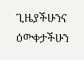ጊዜያችሁንና ዕውቀታችሁን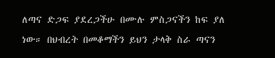ለጣና ድጋፍ ያደረጋችሁ በሙሉ ምስጋናችን ከፍ ያለ ነው። በህብረት በመቆማችን ይህን ታላቅ ስራ ጣናን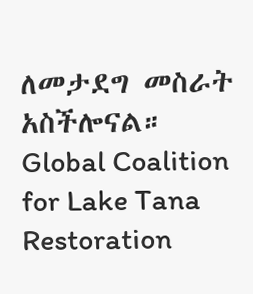ለመታደግ መስራት አስችሎናል።
Global Coalition for Lake Tana Restoration